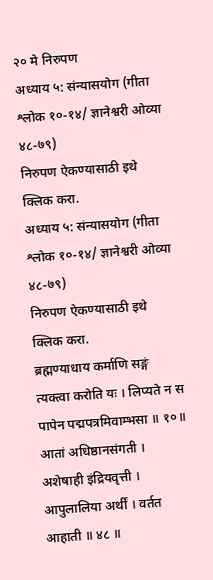२० मे निरुपण
अध्याय ५: संन्यासयोग (गीता श्लोक १०-१४/ ज्ञानेश्वरी ओव्या ४८-७९)
निरुपण ऐकण्यासाठी इथे क्लिक करा.
अध्याय ५: संन्यासयोग (गीता श्लोक १०-१४/ ज्ञानेश्वरी ओव्या ४८-७९)
निरुपण ऐकण्यासाठी इथे क्लिक करा.
ब्रह्मण्याधाय कर्माणि सङ्गं त्यक्त्वा करोति यः । लिप्यते न स पापेन पद्मपत्रमिवाम्भसा ॥ १०॥
आतां अधिष्ठानसंगती । अशेषाही इंद्रियवृत्ती । आपुलालिया अर्थीं । वर्तत आहाती ॥ ४८ ॥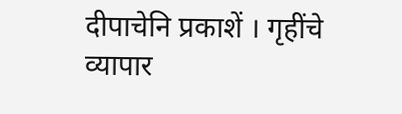दीपाचेनि प्रकाशें । गृहींचे व्यापार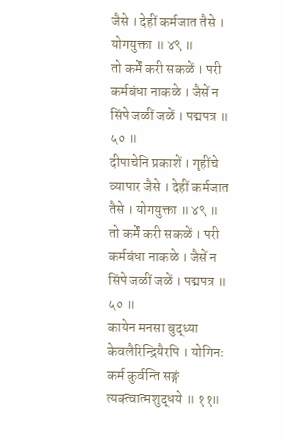जैसे । देहीं कर्मजात तैसे । योगयुक्ता ॥ ४९ ॥
तो कर्में करी सकळें । परी कर्मबंधा नाकळे । जैसें न सिंपे जळीं जळें । पद्मपत्र ॥ ५० ॥
दीपाचेनि प्रकाशें । गृहींचे व्यापार जैसे । देहीं कर्मजात तैसे । योगयुक्ता ॥ ४९ ॥
तो कर्में करी सकळें । परी कर्मबंधा नाकळे । जैसें न सिंपे जळीं जळें । पद्मपत्र ॥ ५० ॥
कायेन मनसा बुद्ध्या केवलैरिन्द्रियैरपि । योगिनः कर्म कुर्वन्ति सङ्गं त्यक्त्वात्मशुद्धये ॥ ११॥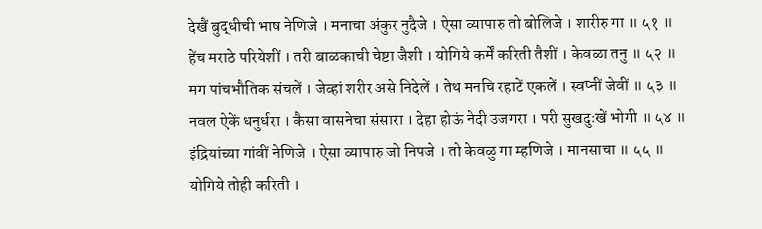देखैं बुद्धीची भाष नेणिजे । मनाचा अंकुर नुदैजे । ऐसा व्यापारु तो बोलिजे । शारीरु गा ॥ ५१ ॥
हेंच मराठे परियेशीं । तरी बाळकाची चेष्टा जैशी । योगिये कर्में करिती तैशीं । केवळा तनु ॥ ५२ ॥
मग पांचभौतिक संचलें । जेव्हां शरीर असे निदेलें । तेथ मनचि रहाटें एकलें । स्वप्नीं जेवीं ॥ ५३ ॥
नवल ऐकें धनुर्धरा । कैसा वासनेचा संसारा । देहा होऊं नेदी उजगरा । परी सुखदुःखें भोगी ॥ ५४ ॥
इंद्रियांच्या गांवीं नेणिजे । ऐसा व्यापारु जो निपजे । तो केवळु गा म्हणिजे । मानसाचा ॥ ५५ ॥
योगिये तोही करिती ।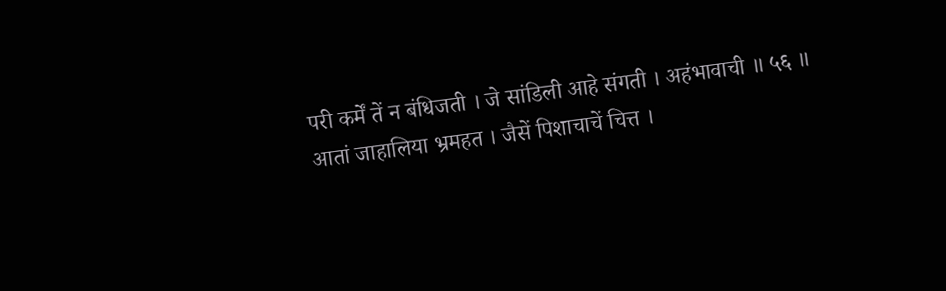परी कर्में तें न बंधिजती । जे सांडिली आहे संगती । अहंभावाची ॥ ५६ ॥
आतां जाहालिया भ्रमहत । जैसें पिशाचाचें चित्त ।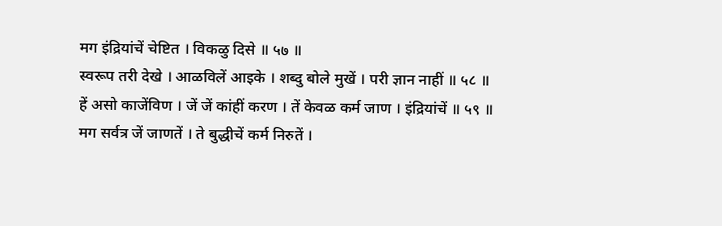मग इंद्रियांचें चेष्टित । विकळु दिसे ॥ ५७ ॥
स्वरूप तरी देखे । आळविलें आइके । शब्दु बोले मुखें । परी ज्ञान नाहीं ॥ ५८ ॥
हें असो काजेंविण । जें जें कांहीं करण । तें केवळ कर्म जाण । इंद्रियांचें ॥ ५९ ॥
मग सर्वत्र जें जाणतें । ते बुद्धीचें कर्म निरुतें ।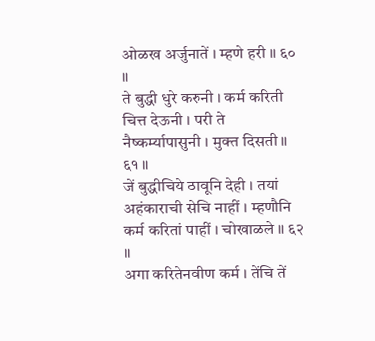ओळख अर्जुनातें । म्हणे हरी ॥ ६० ॥
ते बुद्धी धुरे करुनी । कर्म करिती चित्त देऊनी । परी ते नैष्कर्म्यापासुनी । मुक्त दिसती ॥ ६१ ॥
जें बुद्धीचिये ठावूनि देही । तयां अहंकाराची सेचि नाहीं । म्हणौनि कर्म करितां पाहीं । चोखाळले ॥ ६२ ॥
अगा करितेनवीण कर्म । तेंचि तें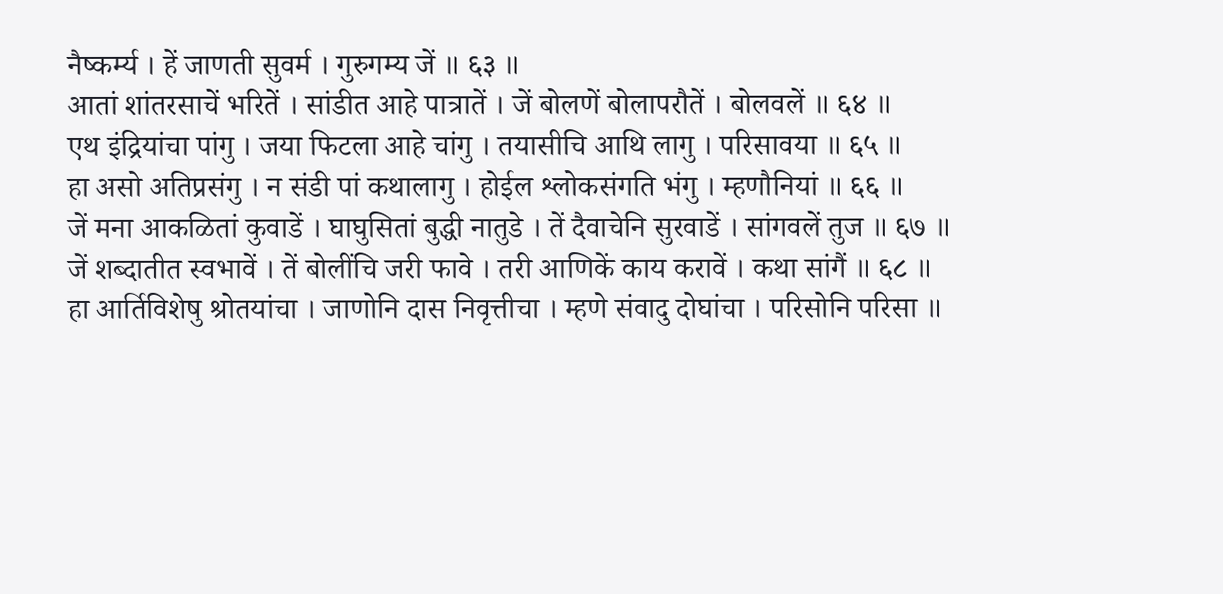नैष्कर्म्य । हें जाणती सुवर्म । गुरुगम्य जें ॥ ६३ ॥
आतां शांतरसाचें भरितें । सांडीत आहे पात्रातें । जें बोलणें बोलापरौतें । बोलवलें ॥ ६४ ॥
एथ इंद्रियांचा पांगु । जया फिटला आहे चांगु । तयासीचि आथि लागु । परिसावया ॥ ६५ ॥
हा असो अतिप्रसंगु । न संडी पां कथालागु । होईल श्लोकसंगति भंगु । म्हणौनियां ॥ ६६ ॥
जें मना आकळितां कुवाडें । घाघुसितां बुद्धी नातुडे । तें दैवाचेनि सुरवाडें । सांगवलें तुज ॥ ६७ ॥
जें शब्दातीत स्वभावें । तें बोलींचि जरी फावे । तरी आणिकें काय करावें । कथा सांगैं ॥ ६८ ॥
हा आर्तिविशेषु श्रोतयांचा । जाणोनि दास निवृत्तीचा । म्हणे संवादु दोघांचा । परिसोनि परिसा ॥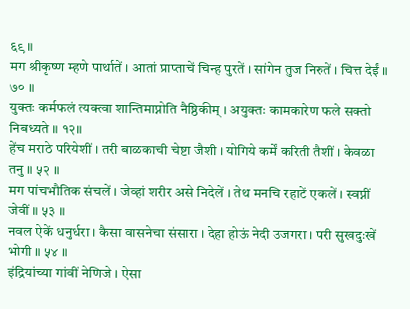६९ ॥
मग श्रीकृष्ण म्हणे पार्थातें । आतां प्राप्ताचें चिन्ह पुरतें । सांगेन तुज निरुतें । चित्त देईं ॥ ७० ॥
युक्तः कर्मफलं त्यक्त्वा शान्तिमाप्नोति नैष्ठिकीम् । अयुक्तः कामकारेण फले सक्तो निबध्यते ॥ १२॥
हेंच मराठे परियेशीं । तरी बाळकाची चेष्टा जैशी । योगिये कर्में करिती तैशीं । केवळा तनु ॥ ५२ ॥
मग पांचभौतिक संचलें । जेव्हां शरीर असे निदेलें । तेथ मनचि रहाटें एकलें । स्वप्नीं जेवीं ॥ ५३ ॥
नवल ऐकें धनुर्धरा । कैसा वासनेचा संसारा । देहा होऊं नेदी उजगरा । परी सुखदुःखें भोगी ॥ ५४ ॥
इंद्रियांच्या गांवीं नेणिजे । ऐसा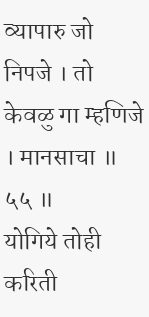व्यापारु जो निपजे । तो केवळु गा म्हणिजे । मानसाचा ॥ ५५ ॥
योगिये तोही करिती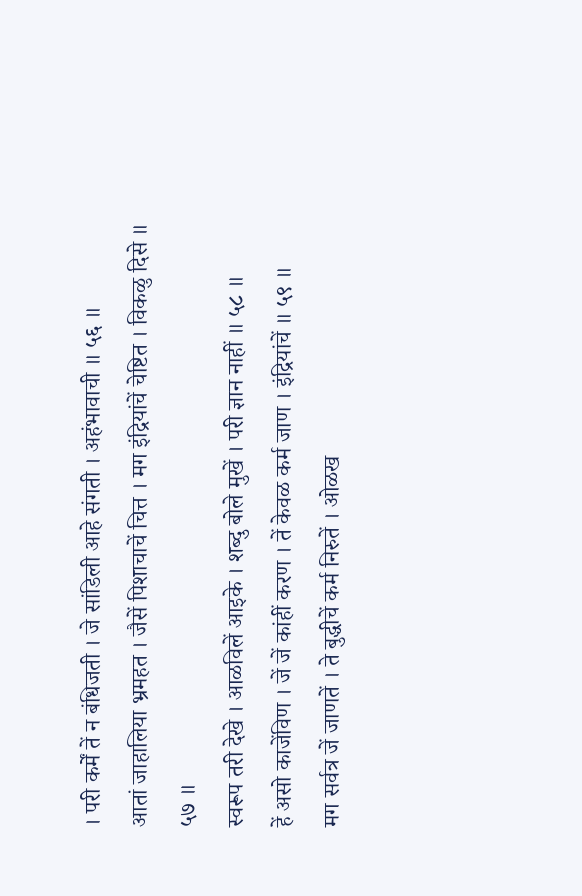। परी कर्में तें न बंधिजती । जे सांडिली आहे संगती । अहंभावाची ॥ ५६ ॥
आतां जाहालिया भ्रमहत । जैसें पिशाचाचें चित्त । मग इंद्रियांचें चेष्टित । विकळु दिसे ॥ ५७ ॥
स्वरूप तरी देखे । आळविलें आइके । शब्दु बोले मुखें । परी ज्ञान नाहीं ॥ ५८ ॥
हें असो काजेंविण । जें जें कांहीं करण । तें केवळ कर्म जाण । इंद्रियांचें ॥ ५९ ॥
मग सर्वत्र जें जाणतें । ते बुद्धीचें कर्म निरुतें । ओळख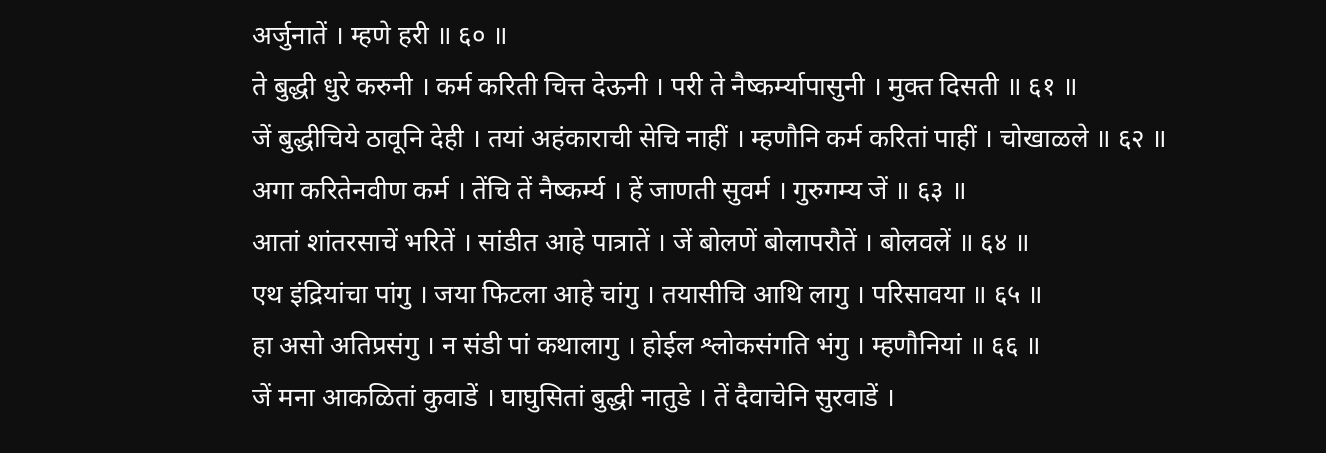अर्जुनातें । म्हणे हरी ॥ ६० ॥
ते बुद्धी धुरे करुनी । कर्म करिती चित्त देऊनी । परी ते नैष्कर्म्यापासुनी । मुक्त दिसती ॥ ६१ ॥
जें बुद्धीचिये ठावूनि देही । तयां अहंकाराची सेचि नाहीं । म्हणौनि कर्म करितां पाहीं । चोखाळले ॥ ६२ ॥
अगा करितेनवीण कर्म । तेंचि तें नैष्कर्म्य । हें जाणती सुवर्म । गुरुगम्य जें ॥ ६३ ॥
आतां शांतरसाचें भरितें । सांडीत आहे पात्रातें । जें बोलणें बोलापरौतें । बोलवलें ॥ ६४ ॥
एथ इंद्रियांचा पांगु । जया फिटला आहे चांगु । तयासीचि आथि लागु । परिसावया ॥ ६५ ॥
हा असो अतिप्रसंगु । न संडी पां कथालागु । होईल श्लोकसंगति भंगु । म्हणौनियां ॥ ६६ ॥
जें मना आकळितां कुवाडें । घाघुसितां बुद्धी नातुडे । तें दैवाचेनि सुरवाडें ।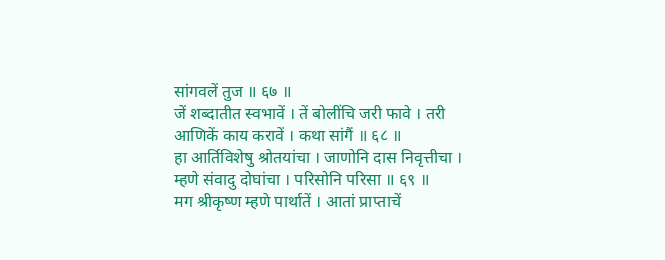सांगवलें तुज ॥ ६७ ॥
जें शब्दातीत स्वभावें । तें बोलींचि जरी फावे । तरी आणिकें काय करावें । कथा सांगैं ॥ ६८ ॥
हा आर्तिविशेषु श्रोतयांचा । जाणोनि दास निवृत्तीचा । म्हणे संवादु दोघांचा । परिसोनि परिसा ॥ ६९ ॥
मग श्रीकृष्ण म्हणे पार्थातें । आतां प्राप्ताचें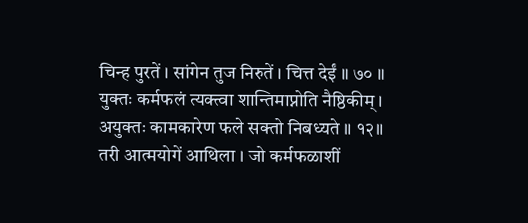चिन्ह पुरतें । सांगेन तुज निरुतें । चित्त देईं ॥ ७० ॥
युक्तः कर्मफलं त्यक्त्वा शान्तिमाप्नोति नैष्ठिकीम् । अयुक्तः कामकारेण फले सक्तो निबध्यते ॥ १२॥
तरी आत्मयोगें आथिला । जो कर्मफळाशीं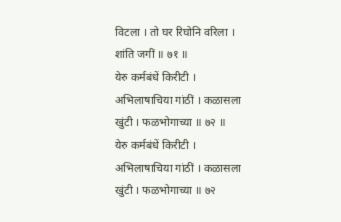विटला । तो घर रिघोनि वरिला । शांति जगीं ॥ ७१ ॥
येरु कर्मबंधें किरीटी । अभिलाषाचिया गांठीं । कळासला खुंटी । फळभोगाच्या ॥ ७२ ॥
येरु कर्मबंधें किरीटी । अभिलाषाचिया गांठीं । कळासला खुंटी । फळभोगाच्या ॥ ७२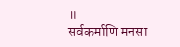॥
सर्वकर्माणि मनसा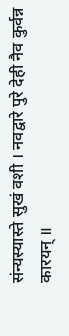संन्यस्यास्ते सुखं वशी । नवद्वारे पुरे देही नैव कुर्वन्न कारयन् ॥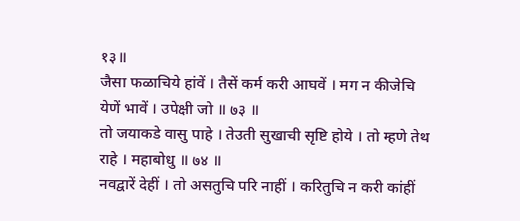१३॥
जैसा फळाचिये हांवें । तैसें कर्म करी आघवें । मग न कीजेचि येणें भावें । उपेक्षी जो ॥ ७३ ॥
तो जयाकडे वासु पाहे । तेउती सुखाची सृष्टि होये । तो म्हणे तेथ राहे । महाबोधु ॥ ७४ ॥
नवद्वारें देहीं । तो असतुचि परि नाहीं । करितुचि न करी कांहीं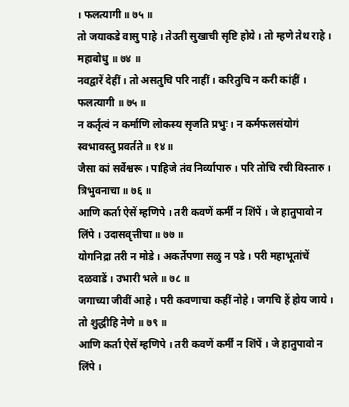। फलत्यागी ॥ ७५ ॥
तो जयाकडे वासु पाहे । तेउती सुखाची सृष्टि होये । तो म्हणे तेथ राहे । महाबोधु ॥ ७४ ॥
नवद्वारें देहीं । तो असतुचि परि नाहीं । करितुचि न करी कांहीं । फलत्यागी ॥ ७५ ॥
न कर्तृत्वं न कर्माणि लोकस्य सृजति प्रभुः । न कर्मफलसंयोगं स्वभावस्तु प्रवर्तते ॥ १४॥
जैसा कां सर्वेश्वरू । पाहिजे तंव निर्व्यापारु । परि तोचि रची विस्तारु । त्रिभुवनाचा ॥ ७६ ॥
आणि कर्ता ऐसें म्हणिपे । तरी कवणें कर्मीं न शिंपें । जे हातुपावो न लिंपे । उदासवृत्तीचा ॥ ७७ ॥
योगनिद्रा तरी न मोडे । अकर्तेपणा सळु न पडे । परी महाभूतांचें दळवाडें । उभारी भले ॥ ७८ ॥
जगाच्या जीवीं आहे । परी कवणाचा कहीं नोहे । जगचि हें होय जाये । तो शुद्धीहि नेणे ॥ ७९ ॥
आणि कर्ता ऐसें म्हणिपे । तरी कवणें कर्मीं न शिंपें । जे हातुपावो न लिंपे ।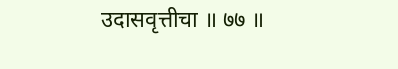उदासवृत्तीचा ॥ ७७ ॥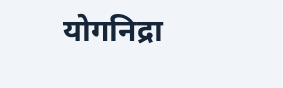योगनिद्रा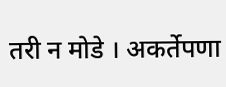तरी न मोडे । अकर्तेपणा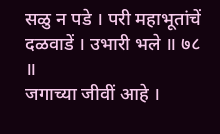सळु न पडे । परी महाभूतांचें दळवाडें । उभारी भले ॥ ७८ ॥
जगाच्या जीवीं आहे ।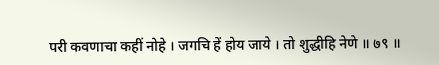परी कवणाचा कहीं नोहे । जगचि हें होय जाये । तो शुद्धीहि नेणे ॥ ७९ ॥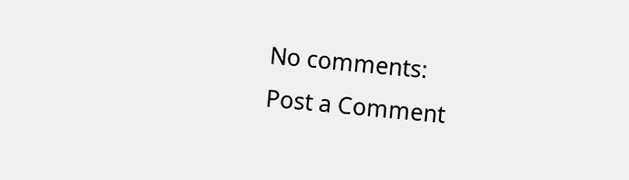No comments:
Post a Comment